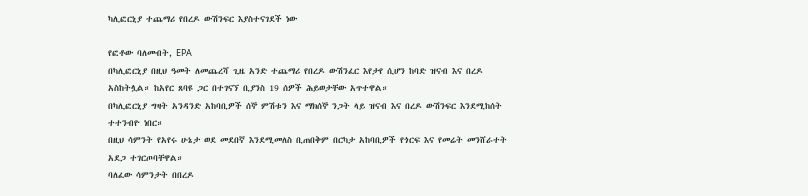ካሊፎርኒያ ተጨማሪ የበረዶ ውሽንፍር እያስተናገደች ነው

የፎቶው ባለመብት, EPA
በካሊፎርኒያ በዚህ ዓመት ለመጨረሻ ጊዜ አንድ ተጨማሪ የበረዶ ውሽንፈር እየታየ ሲሆን ከባድ ዝናብ እና በረዶ አስከትሏል። ከአየር ጸባዩ ጋር በተገናኘ ቢያንስ 19 ሰዎች ሕይወታቸው አጥተዋል።
በካሊፎርኒያ ግዛት አንዳንድ አከባቢዎች ሰኞ ምሽቱን እና ማክሰኞ ንጋት ላይ ዝናብ እና በረዶ ውሽንፍር እንደሚከሰት ተተንብዮ ነበር።
በዚህ ሳምንት የአየሩ ሁኔታ ወደ መደበኛ እንደሚመለስ ቢጠበቅም በርካታ አከባቢዎች የጎርፍ እና የመሬት መንሸራተት አደጋ ተገርጦባቸዋል።
ባለፈው ሳምንታት በበረዶ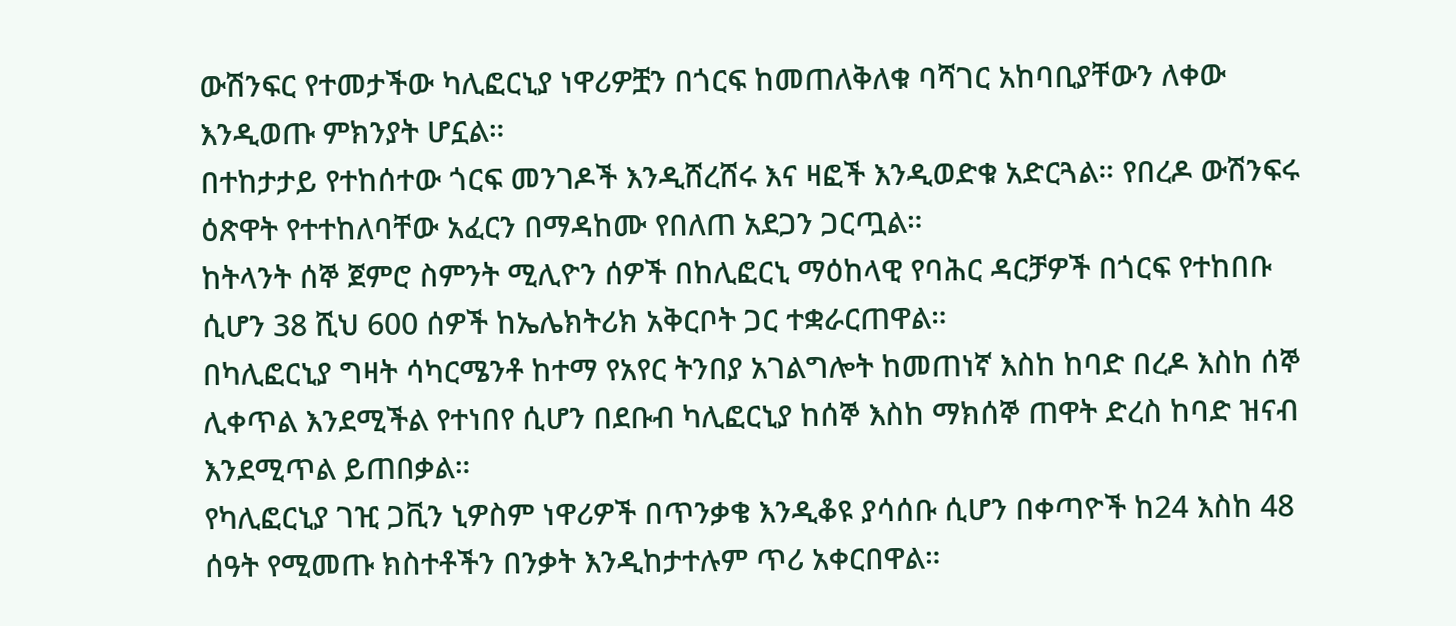ውሽንፍር የተመታችው ካሊፎርኒያ ነዋሪዎቿን በጎርፍ ከመጠለቅለቁ ባሻገር አከባቢያቸውን ለቀው እንዲወጡ ምክንያት ሆኗል።
በተከታታይ የተከሰተው ጎርፍ መንገዶች እንዲሸረሸሩ እና ዛፎች እንዲወድቁ አድርጓል። የበረዶ ውሽንፍሩ ዕጽዋት የተተከለባቸው አፈርን በማዳከሙ የበለጠ አደጋን ጋርጧል።
ከትላንት ሰኞ ጀምሮ ስምንት ሚሊዮን ሰዎች በከሊፎርኒ ማዕከላዊ የባሕር ዳርቻዎች በጎርፍ የተከበቡ ሲሆን 38 ሺህ 600 ሰዎች ከኤሌክትሪክ አቅርቦት ጋር ተቋራርጠዋል።
በካሊፎርኒያ ግዛት ሳካርሜንቶ ከተማ የአየር ትንበያ አገልግሎት ከመጠነኛ እስከ ከባድ በረዶ እስከ ሰኞ ሊቀጥል እንደሚችል የተነበየ ሲሆን በደቡብ ካሊፎርኒያ ከሰኞ እስከ ማክሰኞ ጠዋት ድረስ ከባድ ዝናብ እንደሚጥል ይጠበቃል።
የካሊፎርኒያ ገዢ ጋቪን ኒዎስም ነዋሪዎች በጥንቃቄ እንዲቆዩ ያሳሰቡ ሲሆን በቀጣዮች ከ24 እስከ 48 ሰዓት የሚመጡ ክስተቶችን በንቃት እንዲከታተሉም ጥሪ አቀርበዋል።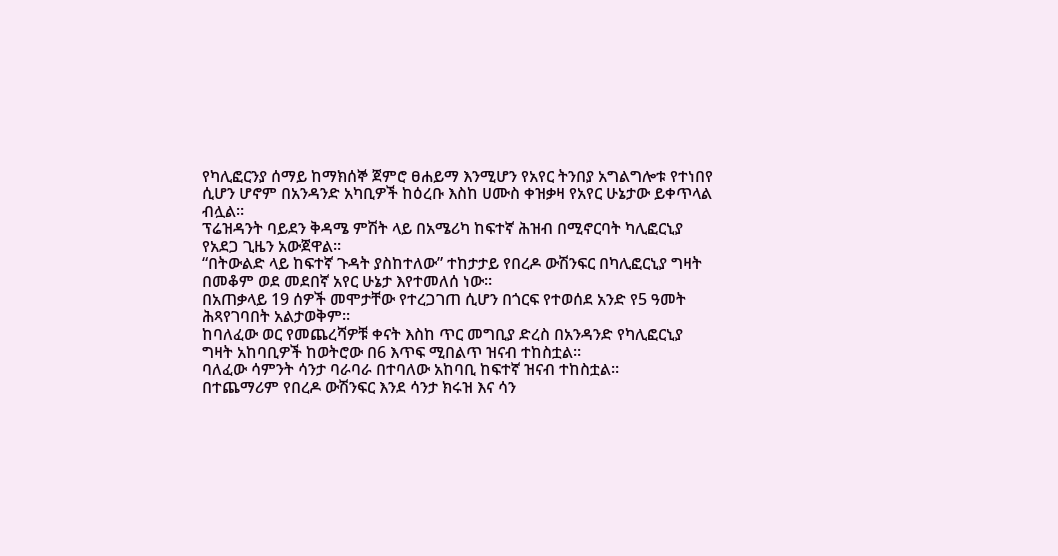የካሊፎርንያ ሰማይ ከማክሰኞ ጀምሮ ፀሐይማ እንሚሆን የአየር ትንበያ አግልግሎቱ የተነበየ ሲሆን ሆኖም በአንዳንድ አካቢዎች ከዕረቡ እስከ ሀሙስ ቀዝቃዛ የአየር ሁኔታው ይቀጥላል ብሏል።
ፕሬዝዳንት ባይደን ቅዳሜ ምሽት ላይ በአሜሪካ ከፍተኛ ሕዝብ በሚኖርባት ካሊፎርኒያ የአደጋ ጊዜን አውጀዋል።
“በትውልድ ላይ ከፍተኛ ጉዳት ያስከተለው” ተከታታይ የበረዶ ውሽንፍር በካሊፎርኒያ ግዛት በመቆም ወደ መደበኛ አየር ሁኔታ እየተመለሰ ነው።
በአጠቃላይ 19 ሰዎች መሞታቸው የተረጋገጠ ሲሆን በጎርፍ የተወሰደ አንድ የ5 ዓመት ሕጻየገባበት አልታወቅም።
ከባለፈው ወር የመጨረሻዎቹ ቀናት እስከ ጥር መግቢያ ድረስ በአንዳንድ የካሊፎርኒያ ግዛት አከባቢዎች ከወትሮው በ6 እጥፍ ሚበልጥ ዝናብ ተከስቷል።
ባለፈው ሳምንት ሳንታ ባራባራ በተባለው አከባቢ ከፍተኛ ዝናብ ተከስቷል።
በተጨማሪም የበረዶ ውሽንፍር እንደ ሳንታ ክሩዝ እና ሳን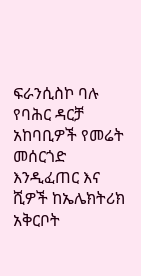ፍራንሲስኮ ባሉ የባሕር ዳርቻ አከባቢዎች የመሬት መሰርጎድ እንዲፈጠር እና ሺዎች ከኤሌክትሪክ አቅርቦት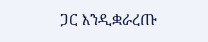ጋር እንዲቋራረጡ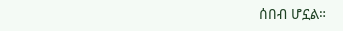ሰበብ ሆኗል።